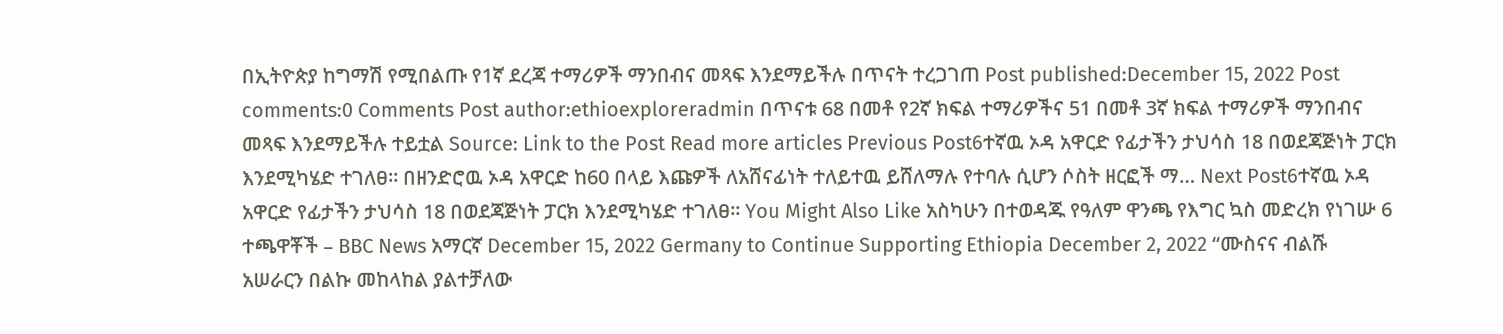በኢትዮጵያ ከግማሽ የሚበልጡ የ1ኛ ደረጃ ተማሪዎች ማንበብና መጻፍ እንደማይችሉ በጥናት ተረጋገጠ Post published:December 15, 2022 Post comments:0 Comments Post author:ethioexploreradmin በጥናቱ 68 በመቶ የ2ኛ ክፍል ተማሪዎችና 51 በመቶ 3ኛ ክፍል ተማሪዎች ማንበብና መጻፍ እንደማይችሉ ተይቷል Source: Link to the Post Read more articles Previous Post6ተኛዉ ኦዳ አዋርድ የፊታችን ታህሳስ 18 በወደጃጅነት ፓርክ እንደሚካሄድ ተገለፀ። በዘንድሮዉ ኦዳ አዋርድ ከ60 በላይ እጩዎች ለአሸናፊነት ተለይተዉ ይሸለማሉ የተባሉ ሲሆን ሶስት ዘርፎች ማ… Next Post6ተኛዉ ኦዳ አዋርድ የፊታችን ታህሳስ 18 በወደጃጅነት ፓርክ እንደሚካሄድ ተገለፀ። You Might Also Like አስካሁን በተወዳጁ የዓለም ዋንጫ የእግር ኳስ መድረክ የነገሡ 6 ተጫዋቾች – BBC News አማርኛ December 15, 2022 Germany to Continue Supporting Ethiopia December 2, 2022 “ሙስናና ብልሹ አሠራርን በልኩ መከላከል ያልተቻለው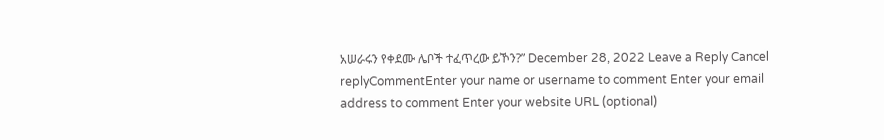አሠራሩን የቀደሙ ሌቦች ተፈጥረው ይኾን?” December 28, 2022 Leave a Reply Cancel replyCommentEnter your name or username to comment Enter your email address to comment Enter your website URL (optional)